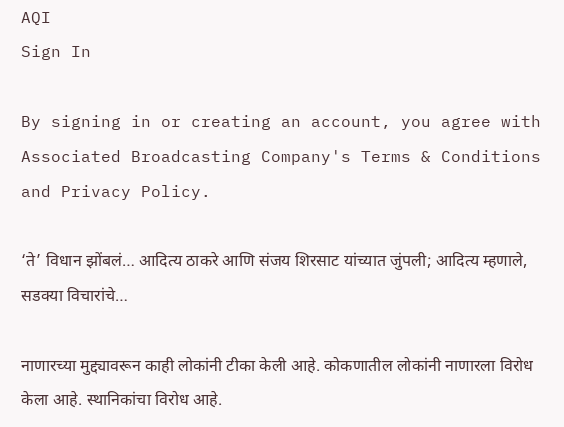AQI
Sign In

By signing in or creating an account, you agree with Associated Broadcasting Company's Terms & Conditions and Privacy Policy.

‘ते’ विधान झोंबलं… आदित्य ठाकरे आणि संजय शिरसाट यांच्यात जुंपली; आदित्य म्हणाले, सडक्या विचारांचे…

नाणारच्या मुद्द्यावरून काही लोकांनी टीका केली आहे. कोकणातील लोकांनी नाणारला विरोध केला आहे. स्थानिकांचा विरोध आहे.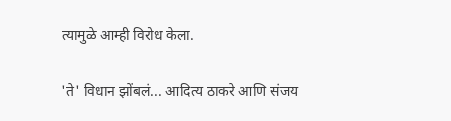त्यामुळे आम्ही विरोध केला.

'ते' विधान झोंबलं... आदित्य ठाकरे आणि संजय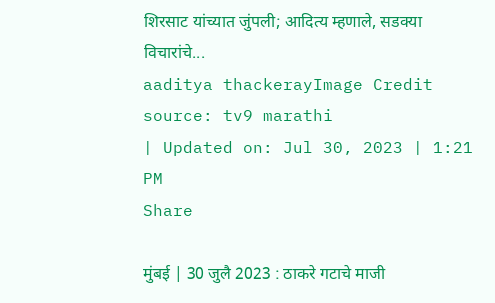शिरसाट यांच्यात जुंपली; आदित्य म्हणाले, सडक्या विचारांचे...
aaditya thackerayImage Credit source: tv9 marathi
| Updated on: Jul 30, 2023 | 1:21 PM
Share

मुंबई | 30 जुलै 2023 : ठाकरे गटाचे माजी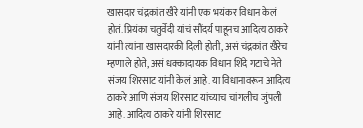खासदार चंद्रकांत खैरे यांनी एक भयंकर विधान केलं होतं. प्रियंका चतुर्वेदी यांचं सौंदर्य पाहूनच आदित्य ठाकरे यांनी त्यांना खासदारकी दिली होती, असं चंद्रकांत खैरेच म्हणाले होते, असं धक्कादायक विधान शिंदे गटाचे नेते संजय शिरसाट यांनी केलं आहे. या विधानावरून आदित्य ठाकरे आणि संजय शिरसाट यांच्याच चांगलीच जुंपली आहे. आदित्य ठाकरे यांनी शिरसाट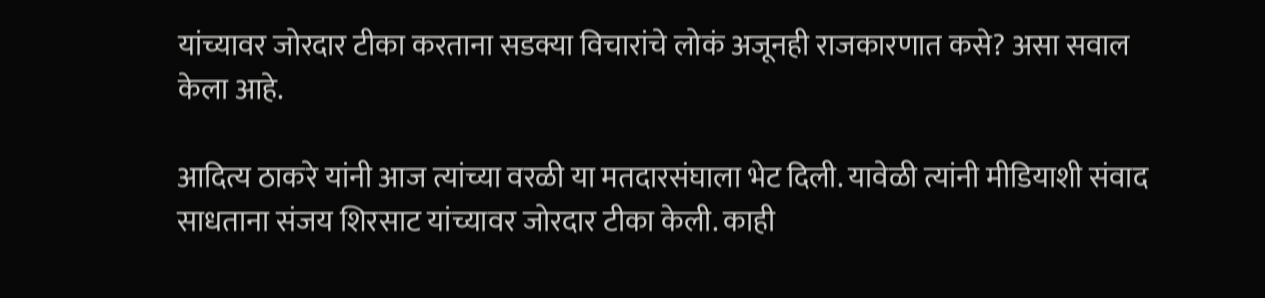यांच्यावर जोरदार टीका करताना सडक्या विचारांचे लोकं अजूनही राजकारणात कसे? असा सवाल केला आहे.

आदित्य ठाकरे यांनी आज त्यांच्या वरळी या मतदारसंघाला भेट दिली. यावेळी त्यांनी मीडियाशी संवाद साधताना संजय शिरसाट यांच्यावर जोरदार टीका केली. काही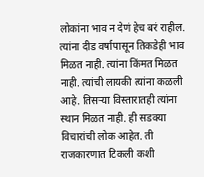लोकांना भाव न देणं हेच बरं राहील. त्यांना दीड वर्षापासून तिकडेही भाव मिळत नाही. त्यांना किंमत मिळत नाही. त्यांची लायकी त्यांना कळली आहे. तिसऱ्या विस्तारातही त्यांना स्थान मिळत नाही. ही सडक्या विचारांची लोक आहेत. ती राजकारणात टिकली कशी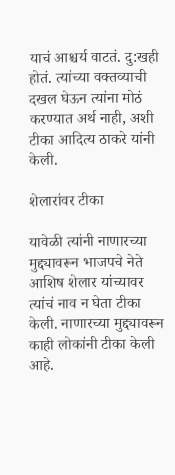याचं आश्चर्य वाटतं. दु:खही होतं. त्यांच्या वक्तव्याची दखल घेऊन त्यांना मोठं करण्यात अर्थ नाही, अशी टीका आदित्य ठाकरे यांनी केली.

शेलारांवर टीका

यावेळी त्यांनी नाणारच्या मुद्द्यावरून भाजपचे नेते आशिष शेलार यांच्यावर त्यांचं नाव न घेता टीका केली. नाणारच्या मुद्द्यावरून काही लोकांनी टीका केली आहे.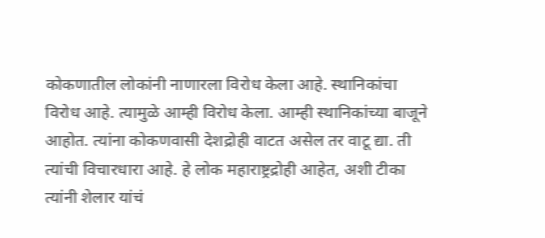कोकणातील लोकांनी नाणारला विरोध केला आहे. स्थानिकांचा विरोध आहे. त्यामुळे आम्ही विरोध केला. आम्ही स्थानिकांच्या बाजूने आहोत. त्यांना कोकणवासी देशद्रोही वाटत असेल तर वाटू द्या. ती त्यांची विचारधारा आहे. हे लोक महाराष्ट्रद्रोही आहेत, अशी टीका त्यांनी शेलार यांचं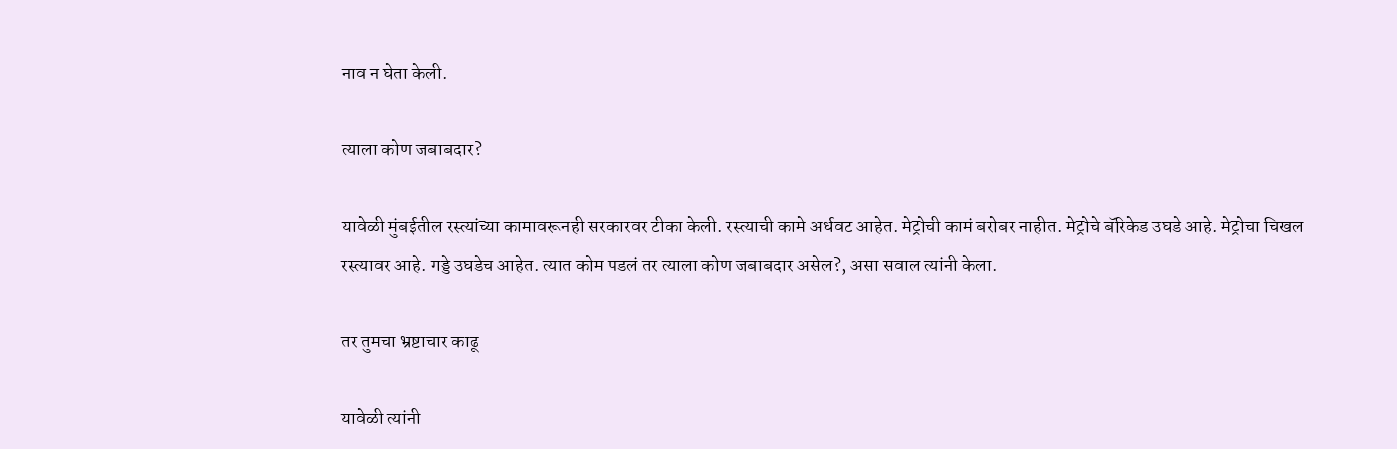नाव न घेता केली.

त्याला कोण जबाबदार?

यावेळी मुंबईतील रस्त्यांच्या कामावरूनही सरकारवर टीका केली. रस्त्याची कामे अर्धवट आहेत. मेट्रोची कामं बरोबर नाहीत. मेट्रोचे बॅरिकेड उघडे आहे. मेट्रोचा चिखल रस्त्यावर आहे. गड्डे उघडेच आहेत. त्यात कोम पडलं तर त्याला कोण जबाबदार असेल?, असा सवाल त्यांनी केला.

तर तुमचा भ्रष्टाचार काढू

यावेळी त्यांनी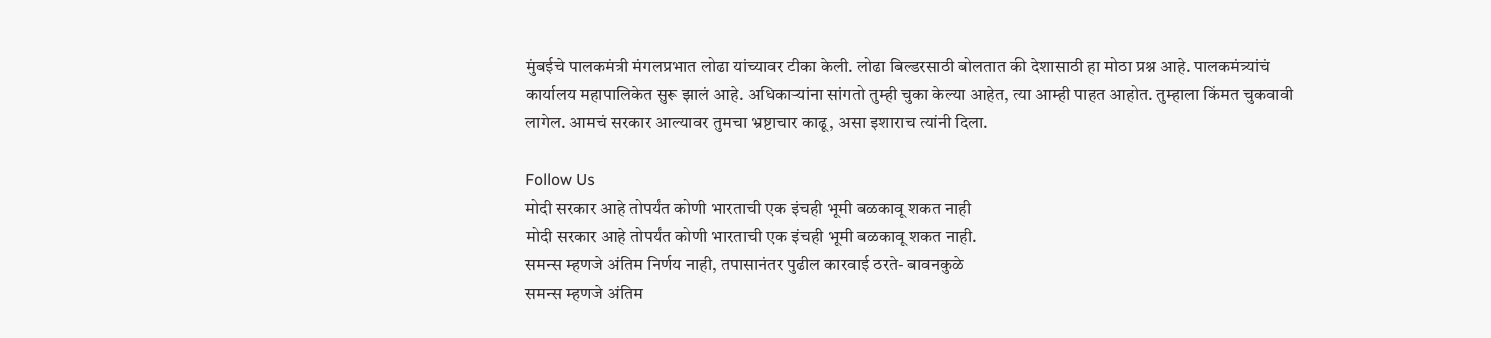मुंबईचे पालकमंत्री मंगलप्रभात लोढा यांच्यावर टीका केली. लोढा बिल्डरसाठी बोलतात की देशासाठी हा मोठा प्रश्न आहे. पालकमंत्र्यांचं कार्यालय महापालिकेत सुरू झालं आहे. अधिकाऱ्यांना सांगतो तुम्ही चुका केल्या आहेत, त्या आम्ही पाहत आहोत. तुम्हाला किंमत चुकवावी लागेल. आमचं सरकार आल्यावर तुमचा भ्रष्टाचार काढू, असा इशाराच त्यांनी दिला.

Follow Us
मोदी सरकार आहे तोपर्यंत कोणी भारताची एक इंचही भूमी बळकावू शकत नाही
मोदी सरकार आहे तोपर्यंत कोणी भारताची एक इंचही भूमी बळकावू शकत नाही.
समन्स म्हणजे अंतिम निर्णय नाही, तपासानंतर पुढील कारवाई ठरते- बावनकुळे
समन्स म्हणजे अंतिम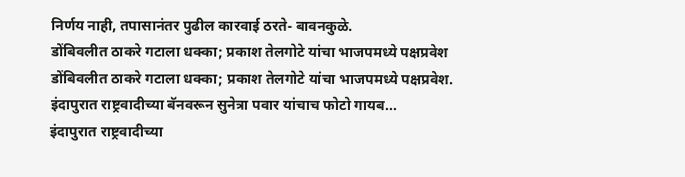निर्णय नाही, तपासानंतर पुढील कारवाई ठरते- बावनकुळे.
डोंबिवलीत ठाकरे गटाला धक्का; प्रकाश तेलगोटे यांचा भाजपमध्ये पक्षप्रवेश
डोंबिवलीत ठाकरे गटाला धक्का; प्रकाश तेलगोटे यांचा भाजपमध्ये पक्षप्रवेश.
इंदापुरात राष्ट्रवादीच्या बॅनवरून सुनेत्रा पवार यांचाच फोटो गायब...
इंदापुरात राष्ट्रवादीच्या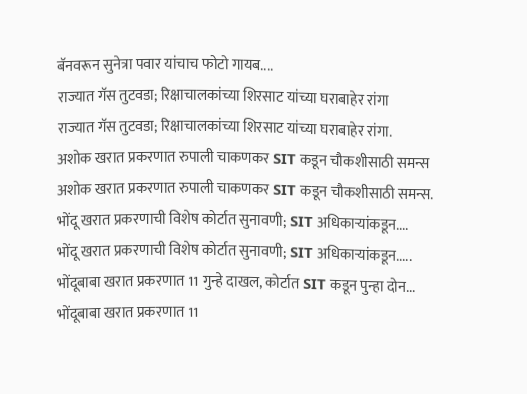बॅनवरून सुनेत्रा पवार यांचाच फोटो गायब....
राज्यात गॅस तुटवडा; रिक्षाचालकांच्या शिरसाट यांच्या घराबाहेर रांगा
राज्यात गॅस तुटवडा; रिक्षाचालकांच्या शिरसाट यांच्या घराबाहेर रांगा.
अशोक खरात प्रकरणात रुपाली चाकणकर SIT कडून चौकशीसाठी समन्स
अशोक खरात प्रकरणात रुपाली चाकणकर SIT कडून चौकशीसाठी समन्स.
भोंदू खरात प्रकरणाची विशेष कोर्टात सुनावणी; SIT अधिकाऱ्यांकडून....
भोंदू खरात प्रकरणाची विशेष कोर्टात सुनावणी; SIT अधिकाऱ्यांकडून.....
भोंदूबाबा खरात प्रकरणात 11 गुन्हे दाखल, कोर्टात SIT कडून पुन्हा दोन...
भोंदूबाबा खरात प्रकरणात 11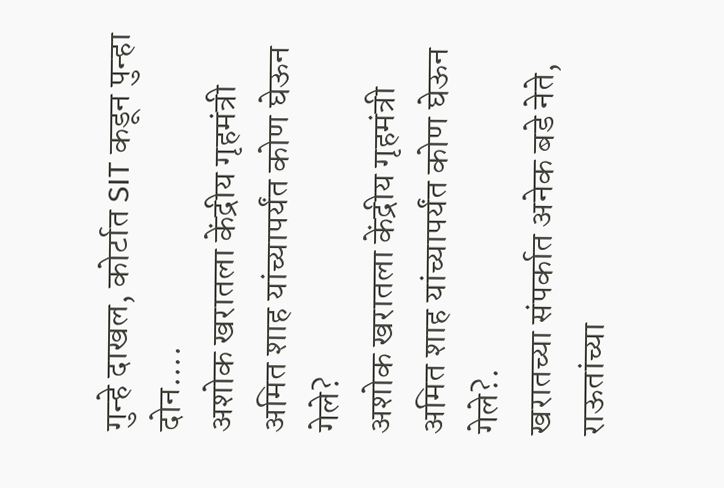गुन्हे दाखल, कोर्टात SIT कडून पुन्हा दोन....
अशोक खरातला केंद्रीय गृहमंत्री अमित शाह यांच्यापर्यंत कोण घेऊन गेले?
अशोक खरातला केंद्रीय गृहमंत्री अमित शाह यांच्यापर्यंत कोण घेऊन गेले?.
खरातच्या संपर्कात अनेक बडे नेते, राऊतांच्या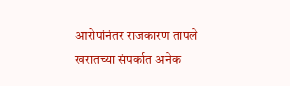आरोपांनंतर राजकारण तापले
खरातच्या संपर्कात अनेक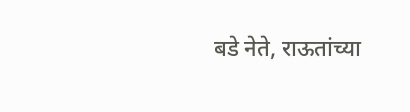बडे नेते, राऊतांच्या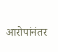आरोपांनंतर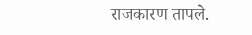राजकारण तापले.